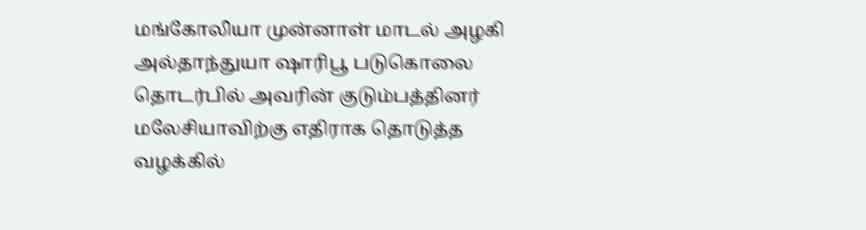மங்கோலியா முன்னாள் மாடல் அழகி அல்தாந்துயா ஷாரிபூ படுகொலை தொடர்பில் அவரின் குடும்பத்தினர் மலேசியாவிற்கு எதிராக தொடுத்த வழக்கில்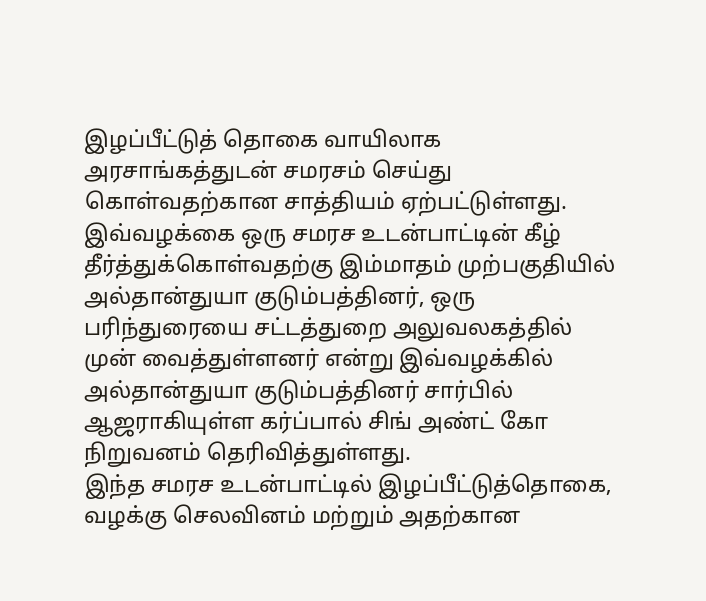இழப்பீட்டுத் தொகை வாயிலாக அரசாங்கத்துடன் சமரசம் செய்து கொள்வதற்கான சாத்தியம் ஏற்பட்டுள்ளது.
இவ்வழக்கை ஒரு சமரச உடன்பாட்டின் கீழ் தீர்த்துக்கொள்வதற்கு இம்மாதம் முற்பகுதியில் அல்தான்துயா குடும்பத்தினர், ஒரு பரிந்துரையை சட்டத்துறை அலுவலகத்தில் முன் வைத்துள்ளனர் என்று இவ்வழக்கில் அல்தான்துயா குடும்பத்தினர் சார்பில் ஆஜராகியுள்ள கர்ப்பால் சிங் அண்ட் கோ நிறுவனம் தெரிவித்துள்ளது.
இந்த சமரச உடன்பாட்டில் இழப்பீட்டுத்தொகை, வழக்கு செலவினம் மற்றும் அதற்கான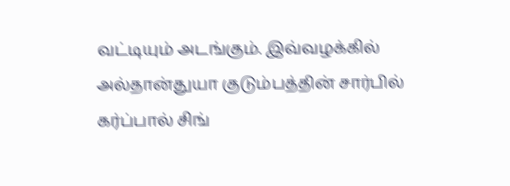வட்டியும் அடங்கும். இவ்வழக்கில் அல்தான்துயா குடும்பத்தின் சார்பில் கர்ப்பால் சிங்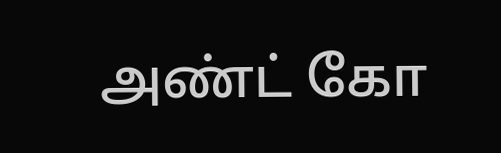அண்ட் கோ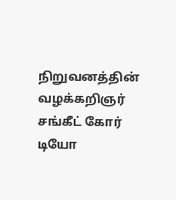நிறுவனத்தின் வழக்கறிஞர் சங்கீட் கோர் டியோ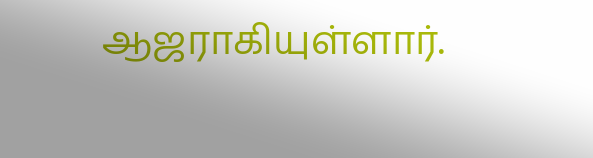ஆஜராகியுள்ளார்.